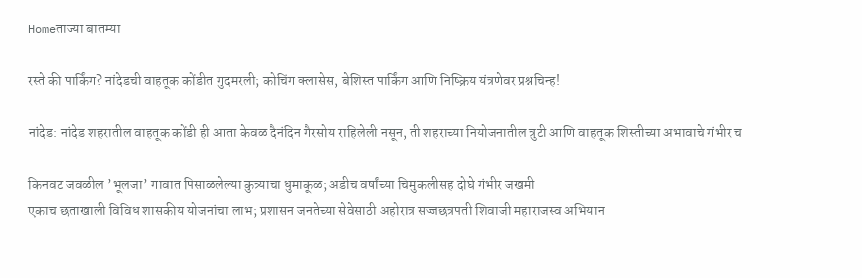Homeताज्या बातम्या

रस्ते की पार्किंग? नांदेडची वाहतूक कोंडीत गुदमरली; कोचिंग क्लासेस, बेशिस्त पार्किंग आणि निष्क्रिय यंत्रणेवर प्रश्नचिन्ह!

नांदेड: नांदेड शहरातील वाहतूक कोंडी ही आता केवळ दैनंदिन गैरसोय राहिलेली नसून, ती शहराच्या नियोजनातील त्रुटी आणि वाहतूक शिस्तीच्या अभावाचे गंभीर च

किनवट जवळील ’भूलजा’ गावात पिसाळलेल्या कुत्र्याचा धुमाकूळ; अडीच वर्षांच्या चिमुकलीसह दोघे गंभीर जखमी
एकाच छताखाली विविध शासकीय योजनांचा लाभ; प्रशासन जनतेच्या सेवेसाठी अहोरात्र सज्जछत्रपती शिवाजी महाराजस्व अभियान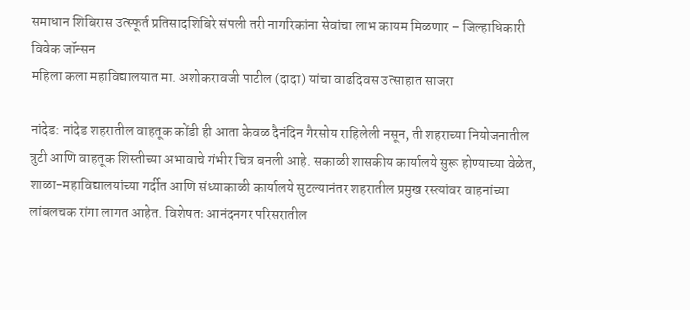समाधान शिबिरास उत्स्फूर्त प्रतिसादशिबिरे संपली तरी नागरिकांना सेवांचा लाभ कायम मिळणार – जिल्हाधिकारी विवेक जॉन्सन
महिला कला महाविद्यालयात मा. अशोकरावजी पाटील (दादा) यांचा वाढदिवस उत्साहात साजरा

नांदेड: नांदेड शहरातील वाहतूक कोंडी ही आता केवळ दैनंदिन गैरसोय राहिलेली नसून, ती शहराच्या नियोजनातील त्रुटी आणि वाहतूक शिस्तीच्या अभावाचे गंभीर चित्र बनली आहे. सकाळी शासकीय कार्यालये सुरू होण्याच्या वेळेत, शाळा-महाविद्यालयांच्या गर्दीत आणि संध्याकाळी कार्यालये सुटल्यानंतर शहरातील प्रमुख रस्त्यांवर वाहनांच्या लांबलचक रांगा लागत आहेत. विशेषतः आनंदनगर परिसरातील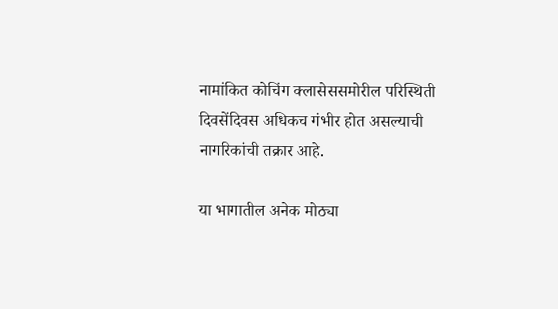नामांकित कोचिंग क्लासेससमोरील परिस्थिती दिवसेंदिवस अधिकच गंभीर होत असल्याची नागरिकांची तक्रार आहे.

या भागातील अनेक मोठ्या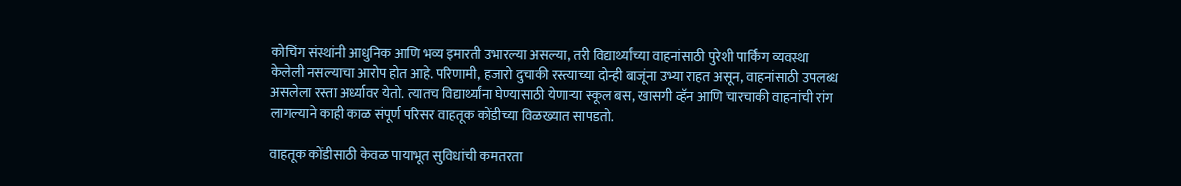कोचिंग संस्थांनी आधुनिक आणि भव्य इमारती उभारल्या असल्या, तरी विद्यार्थ्यांच्या वाहनांसाठी पुरेशी पार्किंग व्यवस्था केलेली नसल्याचा आरोप होत आहे. परिणामी, हजारो दुचाकी रस्त्याच्या दोन्ही बाजूंना उभ्या राहत असून, वाहनांसाठी उपलब्ध असलेला रस्ता अर्ध्यावर येतो. त्यातच विद्यार्थ्यांना घेण्यासाठी येणार्‍या स्कूल बस, खासगी व्हॅन आणि चारचाकी वाहनांची रांग लागल्याने काही काळ संपूर्ण परिसर वाहतूक कोंडीच्या विळख्यात सापडतो.

वाहतूक कोंडीसाठी केवळ पायाभूत सुविधांची कमतरता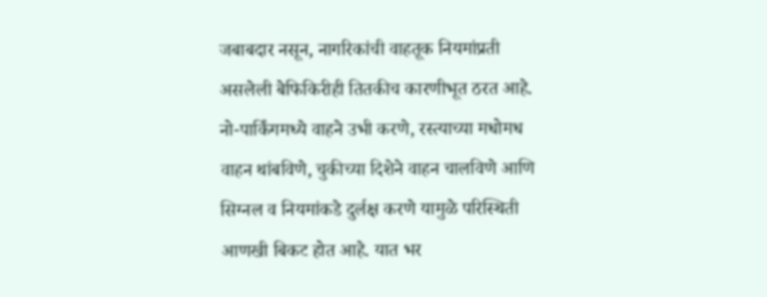जबाबदार नसून, नागरिकांची वाहतूक नियमांप्रती असलेली बेफिकिरीही तितकीच कारणीभूत ठरत आहे. नो-पार्किंगमध्ये वाहने उभी करणे, रस्त्याच्या मधोमध वाहन थांबविणे, चुकीच्या दिशेने वाहन चालविणे आणि सिग्नल व नियमांकडे दुर्लक्ष करणे यामुळे परिस्थिती आणखी बिकट होत आहे. यात भर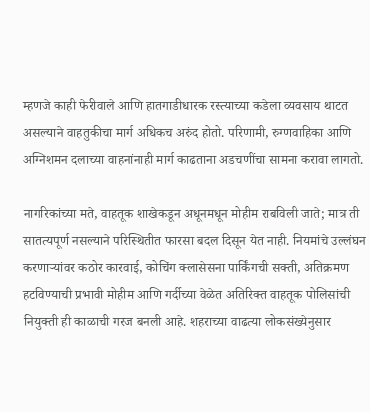म्हणजे काही फेरीवाले आणि हातगाडीधारक रस्त्याच्या कडेला व्यवसाय थाटत असल्याने वाहतुकीचा मार्ग अधिकच अरुंद होतो. परिणामी, रुग्णवाहिका आणि अग्निशमन दलाच्या वाहनांनाही मार्ग काढताना अडचणींचा सामना करावा लागतो.

नागरिकांच्या मते, वाहतूक शाखेकडून अधूनमधून मोहीम राबविली जाते; मात्र ती सातत्यपूर्ण नसल्याने परिस्थितीत फारसा बदल दिसून येत नाही. नियमांचे उल्लंघन करणार्‍यांवर कठोर कारवाई, कोचिंग क्लासेसना पार्किंगची सक्ती, अतिक्रमण हटविण्याची प्रभावी मोहीम आणि गर्दीच्या वेळेत अतिरिक्त वाहतूक पोलिसांची नियुक्ती ही काळाची गरज बनली आहे. शहराच्या वाढत्या लोकसंख्येनुसार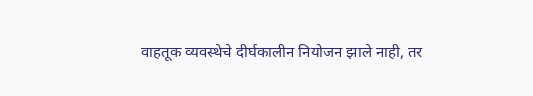वाहतूक व्यवस्थेचे दीर्घकालीन नियोजन झाले नाही, तर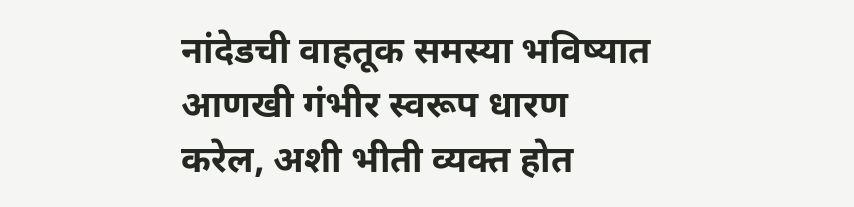नांदेडची वाहतूक समस्या भविष्यात आणखी गंभीर स्वरूप धारण करेल, अशी भीती व्यक्त होत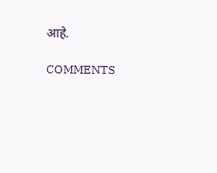आहे.

COMMENTS